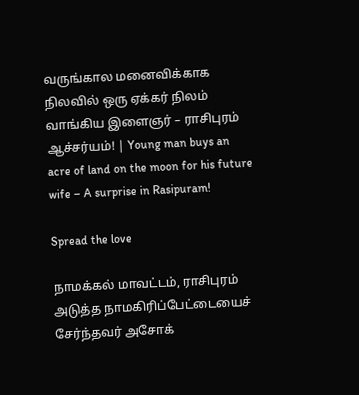வருங்கால மனைவிக்காக நிலவில் ஒரு ஏக்கர் நிலம் வாங்கிய இளைஞர் – ராசிபுரம் ஆச்சர்யம்! | Young man buys an acre of land on the moon for his future wife – A surprise in Rasipuram!

Spread the love

நாமக்கல் மாவட்டம், ராசிபுரம் அடுத்த நாமகிரிப்பேட்டையைச் சேர்ந்தவர் அசோக்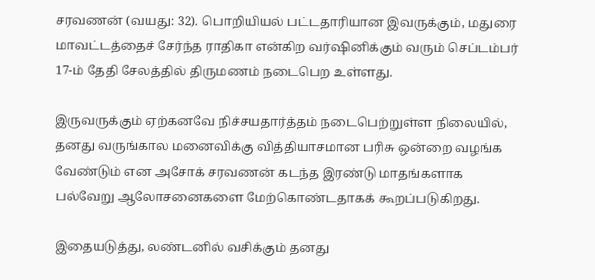சரவணன் (வயது: 32). பொறியியல் பட்டதாரியான இவருக்கும், மதுரை மாவட்டத்தைச் சேர்ந்த ராதிகா என்கிற வர்ஷினிக்கும் வரும் செப்டம்பர் 17-ம் தேதி சேலத்தில் திருமணம் நடைபெற உள்ளது.

இருவருக்கும் ஏற்கனவே நிச்சயதார்த்தம் நடைபெற்றுள்ள நிலையில், தனது வருங்கால மனைவிக்கு வித்தியாசமான பரிசு ஒன்றை வழங்க வேண்டும் என அசோக் சரவணன் கடந்த இரண்டு மாதங்களாக பல்வேறு ஆலோசனைகளை மேற்கொண்டதாகக் கூறப்படுகிறது.

இதையடுத்து, லண்டனில் வசிக்கும் தனது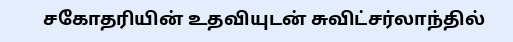சகோதரியின் உதவியுடன் சுவிட்சர்லாந்தில்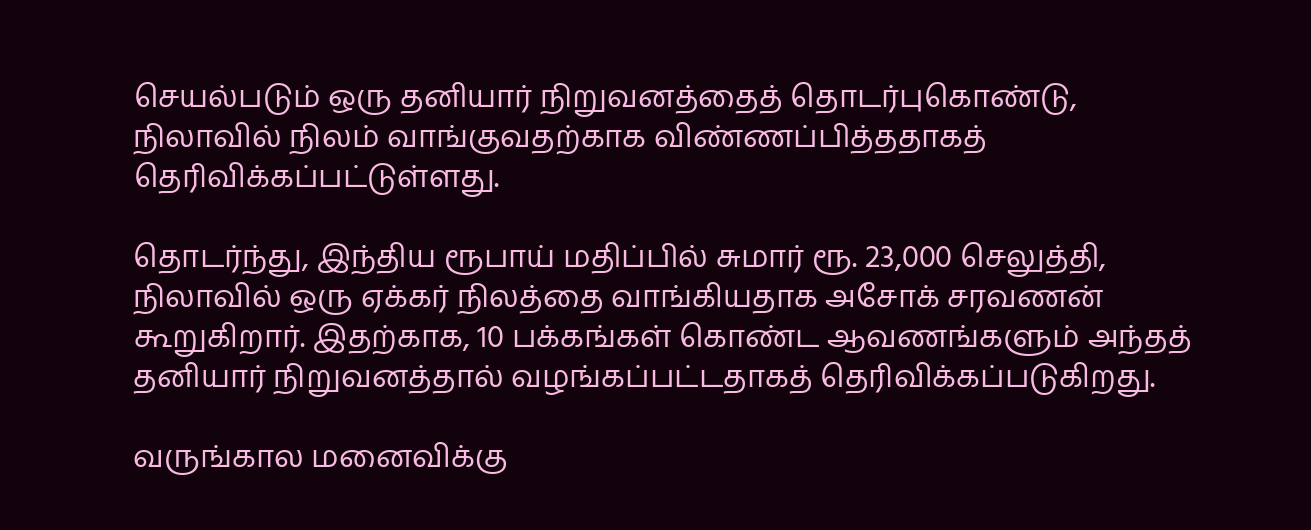செயல்படும் ஒரு தனியார் நிறுவனத்தைத் தொடர்புகொண்டு, நிலாவில் நிலம் வாங்குவதற்காக விண்ணப்பித்ததாகத் தெரிவிக்கப்பட்டுள்ளது.

தொடர்ந்து, இந்திய ரூபாய் மதிப்பில் சுமார் ரூ. 23,000 செலுத்தி, நிலாவில் ஒரு ஏக்கர் நிலத்தை வாங்கியதாக அசோக் சரவணன் கூறுகிறார். இதற்காக, 10 பக்கங்கள் கொண்ட ஆவணங்களும் அந்தத் தனியார் நிறுவனத்தால் வழங்கப்பட்டதாகத் தெரிவிக்கப்படுகிறது.

வருங்கால மனைவிக்கு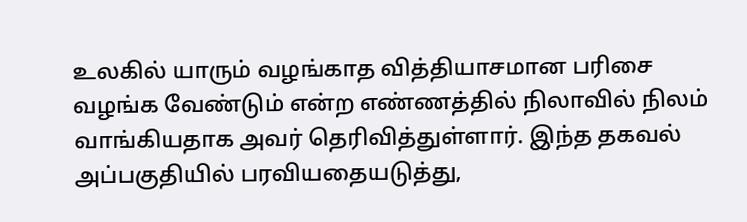உலகில் யாரும் வழங்காத வித்தியாசமான பரிசை வழங்க வேண்டும் என்ற எண்ணத்தில் நிலாவில் நிலம் வாங்கியதாக அவர் தெரிவித்துள்ளார். இந்த தகவல் அப்பகுதியில் பரவியதையடுத்து,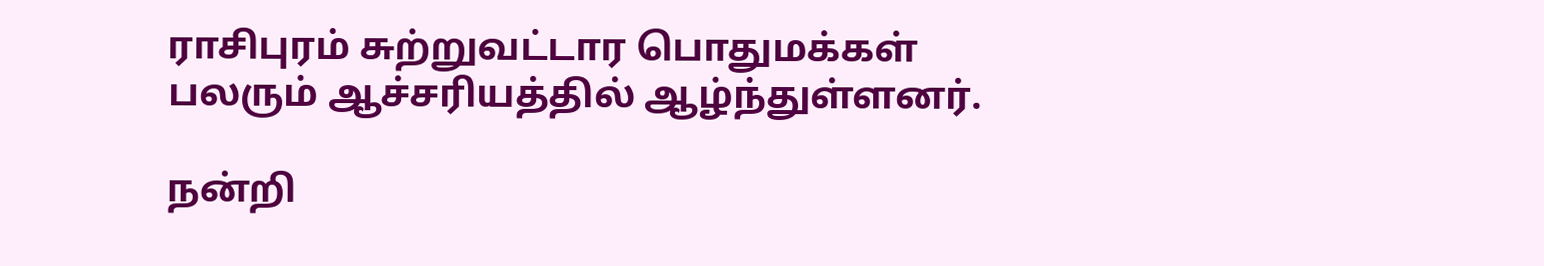ராசிபுரம் சுற்றுவட்டார பொதுமக்கள் பலரும் ஆச்சரியத்தில் ஆழ்ந்துள்ளனர்.

நன்றி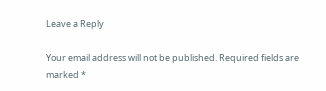Leave a Reply

Your email address will not be published. Required fields are marked *